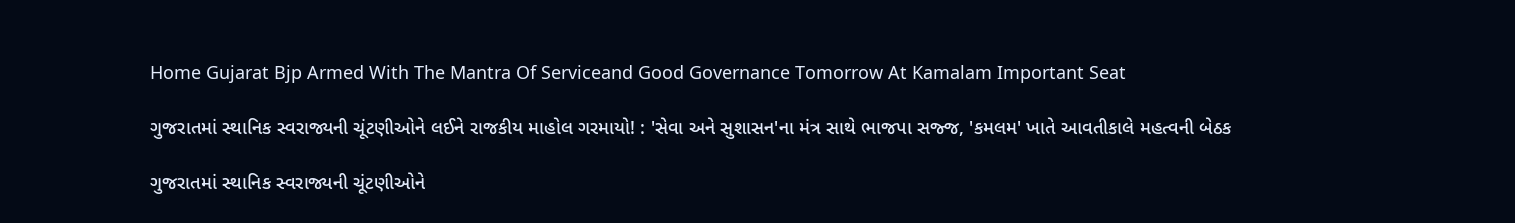Home Gujarat Bjp Armed With The Mantra Of Serviceand Good Governance Tomorrow At Kamalam Important Seat

ગુજરાતમાં સ્થાનિક સ્વરાજ્યની ચૂંટણીઓને લઈને રાજકીય માહોલ ગરમાયો! : 'સેવા અને સુશાસન'ના મંત્ર સાથે ભાજપા સજ્જ, 'કમલમ' ખાતે આવતીકાલે મહત્વની બેઠક

ગુજરાતમાં સ્થાનિક સ્વરાજ્યની ચૂંટણીઓને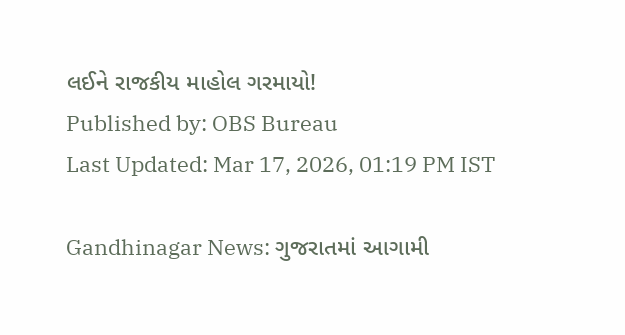લઈને રાજકીય માહોલ ગરમાયો!
Published by: OBS Bureau
Last Updated: Mar 17, 2026, 01:19 PM IST

Gandhinagar News: ગુજરાતમાં આગામી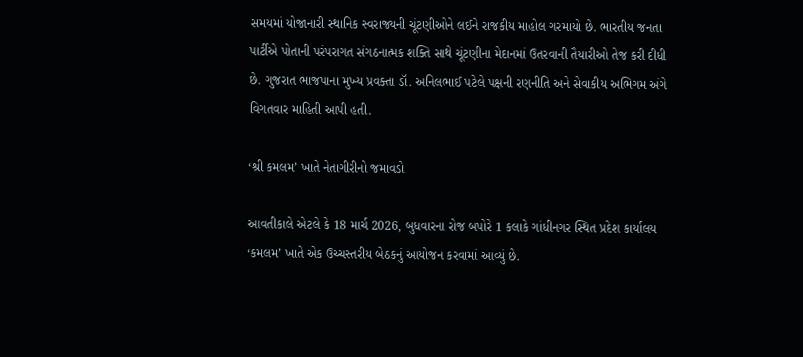સમયમાં યોજાનારી સ્થાનિક સ્વરાજ્યની ચૂંટણીઓને લઈને રાજકીય માહોલ ગરમાયો છે. ભારતીય જનતા પાર્ટીએ પોતાની પરંપરાગત સંગઠનાત્મક શક્તિ સાથે ચૂંટણીના મેદાનમાં ઉતરવાની તૈયારીઓ તેજ કરી દીધી છે. ગુજરાત ભાજપાના મુખ્ય પ્રવક્તા ડૉ. અનિલભાઈ પટેલે પક્ષની રણનીતિ અને સેવાકીય અભિગમ અંગે વિગતવાર માહિતી આપી હતી.

‘શ્રી કમલમ’ ખાતે નેતાગીરીનો જમાવડો

આવતીકાલે એટલે કે 18 માર્ચ 2026, બુધવારના રોજ બપોરે 1 કલાકે ગાંધીનગર સ્થિત પ્રદેશ કાર્યાલય ‘કમલમ’ ખાતે એક ઉચ્ચસ્તરીય બેઠકનું આયોજન કરવામાં આવ્યું છે.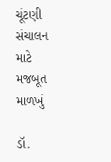ચૂંટણી સંચાલન માટે મજબૂત માળખું

ડૉ.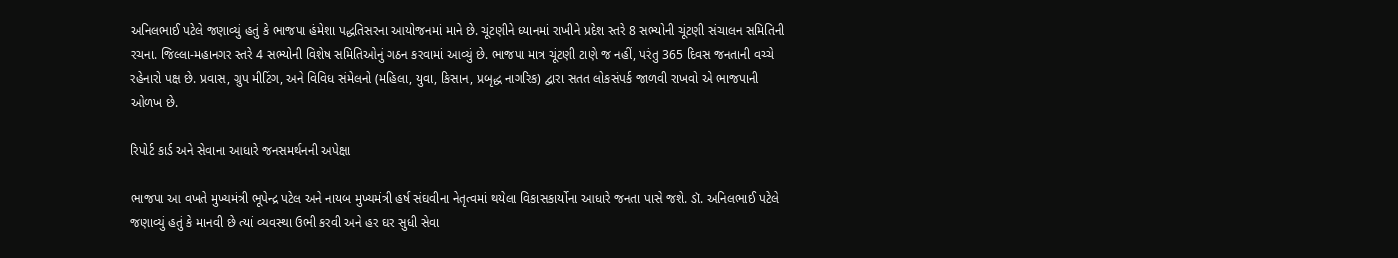અનિલભાઈ પટેલે જણાવ્યું હતું કે ભાજપા હંમેશા પદ્ધતિસરના આયોજનમાં માને છે. ચૂંટણીને ધ્યાનમાં રાખીને પ્રદેશ સ્તરે 8 સભ્યોની ચૂંટણી સંચાલન સમિતિની રચના. જિલ્લા-મહાનગર સ્તરે 4 સભ્યોની વિશેષ સમિતિઓનું ગઠન કરવામાં આવ્યું છે. ભાજપા માત્ર ચૂંટણી ટાણે જ નહીં, પરંતુ 365 દિવસ જનતાની વચ્ચે રહેનારો પક્ષ છે. પ્રવાસ, ગ્રુપ મીટિંગ, અને વિવિધ સંમેલનો (મહિલા, યુવા, કિસાન, પ્રબૃદ્ધ નાગરિક) દ્વારા સતત લોકસંપર્ક જાળવી રાખવો એ ભાજપાની ઓળખ છે.

રિપોર્ટ કાર્ડ અને સેવાના આધારે જનસમર્થનની અપેક્ષા

ભાજપા આ વખતે મુખ્યમંત્રી ભૂપેન્દ્ર પટેલ અને નાયબ મુખ્યમંત્રી હર્ષ સંઘવીના નેતૃત્વમાં થયેલા વિકાસકાર્યોના આધારે જનતા પાસે જશે. ડૉ. અનિલભાઈ પટેલે જણાવ્યું હતું કે માનવી છે ત્યાં વ્યવસ્થા ઉભી કરવી અને હર ઘર સુધી સેવા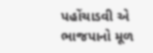પહોંચાડવી એ ભાજપાનો મૂળ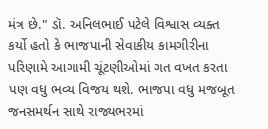મંત્ર છે." ડૉ. અનિલભાઈ પટેલે વિશ્વાસ વ્યક્ત કર્યો હતો કે ભાજપાની સેવાકીય કામગીરીના પરિણામે આગામી ચૂંટણીઓમાં ગત વખત કરતા પણ વધુ ભવ્ય વિજય થશે. ભાજપા વધુ મજબૂત જનસમર્થન સાથે રાજ્યભરમાં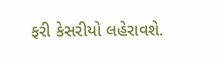ફરી કેસરીયો લહેરાવશે.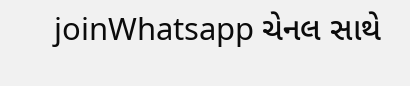joinWhatsapp ચેનલ સાથે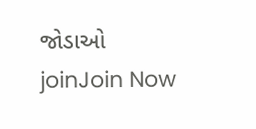જોડાઓ
joinJoin Now